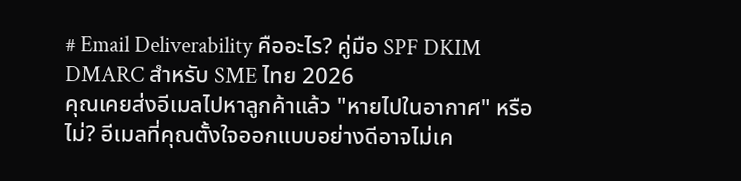# Email Deliverability คืออะไร? คู่มือ SPF DKIM DMARC สำหรับ SME ไทย 2026
คุณเคยส่งอีเมลไปหาลูกค้าแล้ว "หายไปในอากาศ" หรือไม่? อีเมลที่คุณตั้งใจออกแบบอย่างดีอาจไม่เค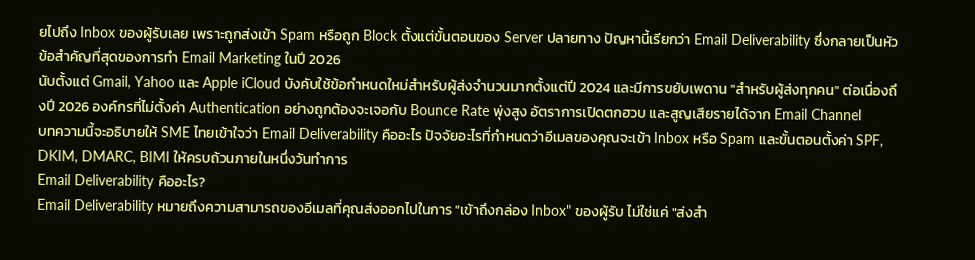ยไปถึง Inbox ของผู้รับเลย เพราะถูกส่งเข้า Spam หรือถูก Block ตั้งแต่ขั้นตอนของ Server ปลายทาง ปัญหานี้เรียกว่า Email Deliverability ซึ่งกลายเป็นหัวข้อสำคัญที่สุดของการทำ Email Marketing ในปี 2026
นับตั้งแต่ Gmail, Yahoo และ Apple iCloud บังคับใช้ข้อกำหนดใหม่สำหรับผู้ส่งจำนวนมากตั้งแต่ปี 2024 และมีการขยับเพดาน "สำหรับผู้ส่งทุกคน" ต่อเนื่องถึงปี 2026 องค์กรที่ไม่ตั้งค่า Authentication อย่างถูกต้องจะเจอกับ Bounce Rate พุ่งสูง อัตราการเปิดตกฮวบ และสูญเสียรายได้จาก Email Channel
บทความนี้จะอธิบายให้ SME ไทยเข้าใจว่า Email Deliverability คืออะไร ปัจจัยอะไรที่กำหนดว่าอีเมลของคุณจะเข้า Inbox หรือ Spam และขั้นตอนตั้งค่า SPF, DKIM, DMARC, BIMI ให้ครบถ้วนภายในหนึ่งวันทำการ
Email Deliverability คืออะไร?
Email Deliverability หมายถึงความสามารถของอีเมลที่คุณส่งออกไปในการ "เข้าถึงกล่อง Inbox" ของผู้รับ ไม่ใช่แค่ "ส่งสำ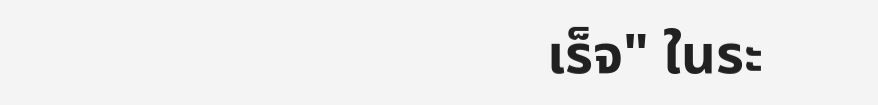เร็จ" ในระ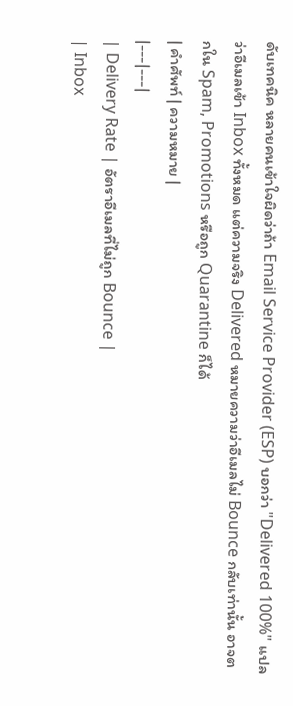ดับเทคนิค หลายคนเข้าใจผิดว่าถ้า Email Service Provider (ESP) บอกว่า "Delivered 100%" แปลว่าอีเมลเข้า Inbox ทั้งหมด แต่ความจริง Delivered หมายความว่าอีเมลไม่ Bounce กลับเท่านั้น อาจตกใน Spam, Promotions หรือถูก Quarantine ก็ได้
| คำศัพท์ | ความหมาย |
|---|---|
| Delivery Rate | อัตราอีเมลที่ไม่ถูก Bounce |
| Inbox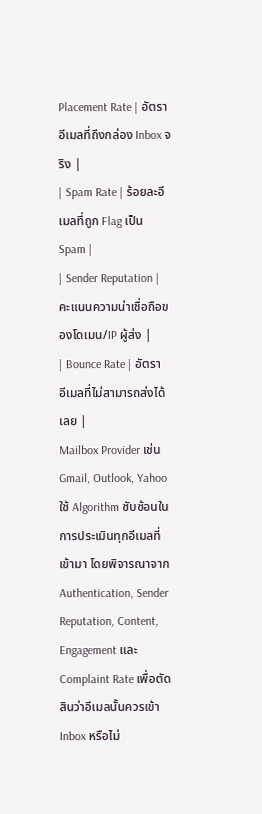Placement Rate | อัตราอีเมลที่ถึงกล่อง Inbox จริง |
| Spam Rate | ร้อยละอีเมลที่ถูก Flag เป็น Spam |
| Sender Reputation | คะแนนความน่าเชื่อถือของโดเมน/IP ผู้ส่ง |
| Bounce Rate | อัตราอีเมลที่ไม่สามารถส่งได้เลย |
Mailbox Provider เช่น Gmail, Outlook, Yahoo ใช้ Algorithm ซับซ้อนในการประเมินทุกอีเมลที่เข้ามา โดยพิจารณาจาก Authentication, Sender Reputation, Content, Engagement และ Complaint Rate เพื่อตัดสินว่าอีเมลนั้นควรเข้า Inbox หรือไม่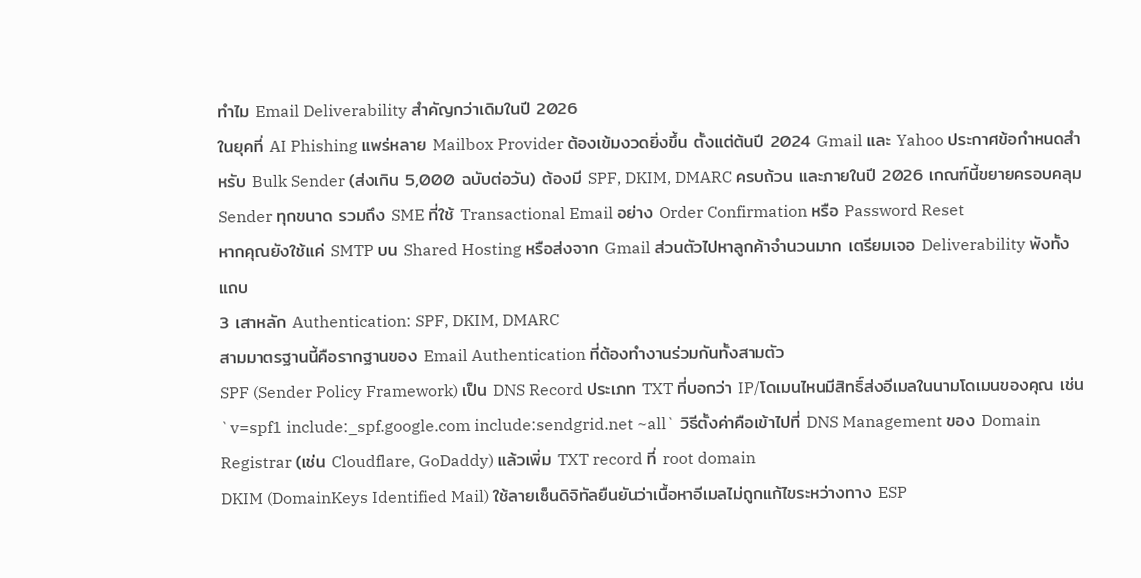ทำไม Email Deliverability สำคัญกว่าเดิมในปี 2026
ในยุคที่ AI Phishing แพร่หลาย Mailbox Provider ต้องเข้มงวดยิ่งขึ้น ตั้งแต่ต้นปี 2024 Gmail และ Yahoo ประกาศข้อกำหนดสำหรับ Bulk Sender (ส่งเกิน 5,000 ฉบับต่อวัน) ต้องมี SPF, DKIM, DMARC ครบถ้วน และภายในปี 2026 เกณฑ์นี้ขยายครอบคลุม Sender ทุกขนาด รวมถึง SME ที่ใช้ Transactional Email อย่าง Order Confirmation หรือ Password Reset
หากคุณยังใช้แค่ SMTP บน Shared Hosting หรือส่งจาก Gmail ส่วนตัวไปหาลูกค้าจำนวนมาก เตรียมเจอ Deliverability พังทั้งแถบ
3 เสาหลัก Authentication: SPF, DKIM, DMARC
สามมาตรฐานนี้คือรากฐานของ Email Authentication ที่ต้องทำงานร่วมกันทั้งสามตัว
SPF (Sender Policy Framework) เป็น DNS Record ประเภท TXT ที่บอกว่า IP/โดเมนไหนมีสิทธิ์ส่งอีเมลในนามโดเมนของคุณ เช่น `v=spf1 include:_spf.google.com include:sendgrid.net ~all` วิธีตั้งค่าคือเข้าไปที่ DNS Management ของ Domain Registrar (เช่น Cloudflare, GoDaddy) แล้วเพิ่ม TXT record ที่ root domain
DKIM (DomainKeys Identified Mail) ใช้ลายเซ็นดิจิทัลยืนยันว่าเนื้อหาอีเมลไม่ถูกแก้ไขระหว่างทาง ESP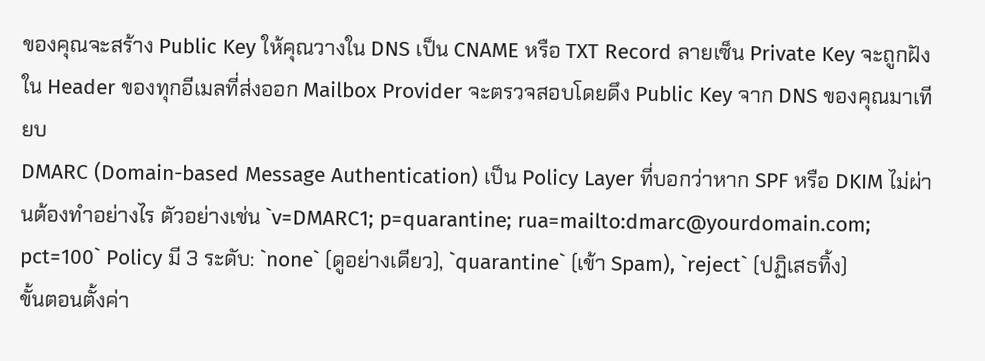ของคุณจะสร้าง Public Key ให้คุณวางใน DNS เป็น CNAME หรือ TXT Record ลายเซ็น Private Key จะถูกฝังใน Header ของทุกอีเมลที่ส่งออก Mailbox Provider จะตรวจสอบโดยดึง Public Key จาก DNS ของคุณมาเทียบ
DMARC (Domain-based Message Authentication) เป็น Policy Layer ที่บอกว่าหาก SPF หรือ DKIM ไม่ผ่านต้องทำอย่างไร ตัวอย่างเช่น `v=DMARC1; p=quarantine; rua=mailto:dmarc@yourdomain.com; pct=100` Policy มี 3 ระดับ: `none` (ดูอย่างเดียว), `quarantine` (เข้า Spam), `reject` (ปฏิเสธทิ้ง)
ขั้นตอนตั้งค่า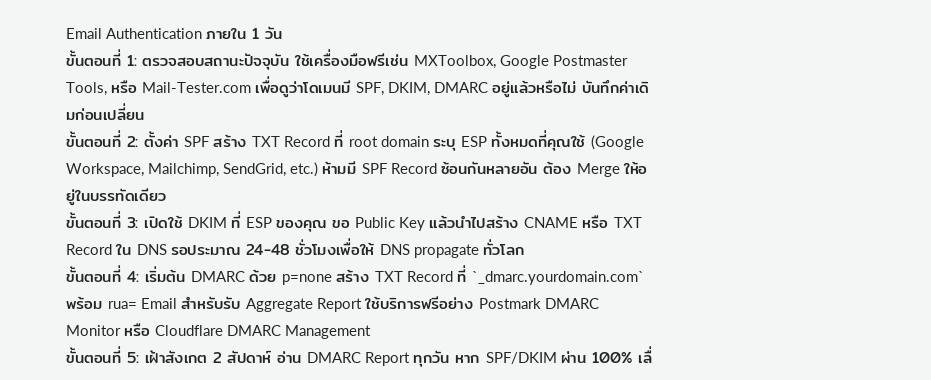Email Authentication ภายใน 1 วัน
ขั้นตอนที่ 1: ตรวจสอบสถานะปัจจุบัน ใช้เครื่องมือฟรีเช่น MXToolbox, Google Postmaster Tools, หรือ Mail-Tester.com เพื่อดูว่าโดเมนมี SPF, DKIM, DMARC อยู่แล้วหรือไม่ บันทึกค่าเดิมก่อนเปลี่ยน
ขั้นตอนที่ 2: ตั้งค่า SPF สร้าง TXT Record ที่ root domain ระบุ ESP ทั้งหมดที่คุณใช้ (Google Workspace, Mailchimp, SendGrid, etc.) ห้ามมี SPF Record ซ้อนกันหลายอัน ต้อง Merge ให้อยู่ในบรรทัดเดียว
ขั้นตอนที่ 3: เปิดใช้ DKIM ที่ ESP ของคุณ ขอ Public Key แล้วนำไปสร้าง CNAME หรือ TXT Record ใน DNS รอประมาณ 24-48 ชั่วโมงเพื่อให้ DNS propagate ทั่วโลก
ขั้นตอนที่ 4: เริ่มต้น DMARC ด้วย p=none สร้าง TXT Record ที่ `_dmarc.yourdomain.com` พร้อม rua= Email สำหรับรับ Aggregate Report ใช้บริการฟรีอย่าง Postmark DMARC Monitor หรือ Cloudflare DMARC Management
ขั้นตอนที่ 5: เฝ้าสังเกต 2 สัปดาห์ อ่าน DMARC Report ทุกวัน หาก SPF/DKIM ผ่าน 100% เลื่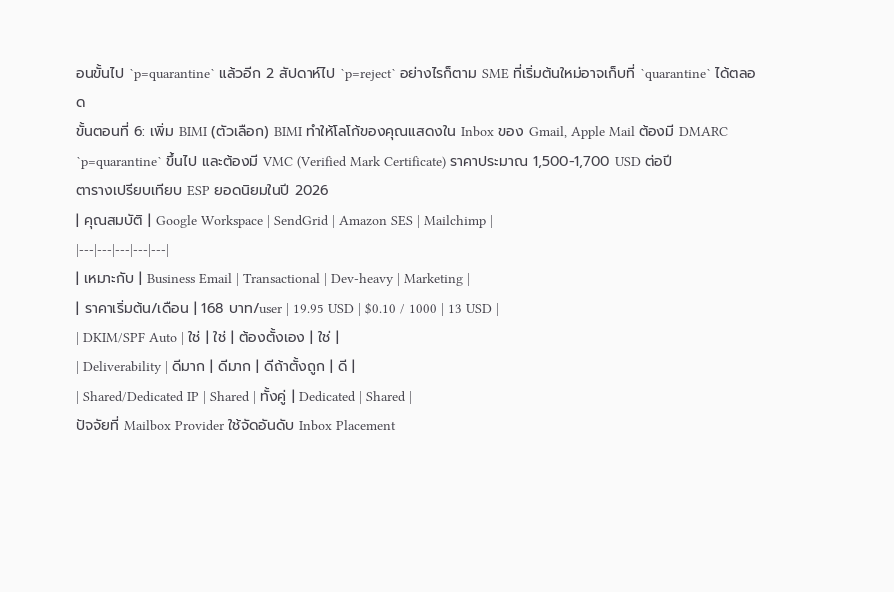อนขั้นไป `p=quarantine` แล้วอีก 2 สัปดาห์ไป `p=reject` อย่างไรก็ตาม SME ที่เริ่มต้นใหม่อาจเก็บที่ `quarantine` ได้ตลอด
ขั้นตอนที่ 6: เพิ่ม BIMI (ตัวเลือก) BIMI ทำให้โลโก้ของคุณแสดงใน Inbox ของ Gmail, Apple Mail ต้องมี DMARC `p=quarantine` ขึ้นไป และต้องมี VMC (Verified Mark Certificate) ราคาประมาณ 1,500-1,700 USD ต่อปี
ตารางเปรียบเทียบ ESP ยอดนิยมในปี 2026
| คุณสมบัติ | Google Workspace | SendGrid | Amazon SES | Mailchimp |
|---|---|---|---|---|
| เหมาะกับ | Business Email | Transactional | Dev-heavy | Marketing |
| ราคาเริ่มต้น/เดือน | 168 บาท/user | 19.95 USD | $0.10 / 1000 | 13 USD |
| DKIM/SPF Auto | ใช่ | ใช่ | ต้องตั้งเอง | ใช่ |
| Deliverability | ดีมาก | ดีมาก | ดีถ้าตั้งถูก | ดี |
| Shared/Dedicated IP | Shared | ทั้งคู่ | Dedicated | Shared |
ปัจจัยที่ Mailbox Provider ใช้จัดอันดับ Inbox Placement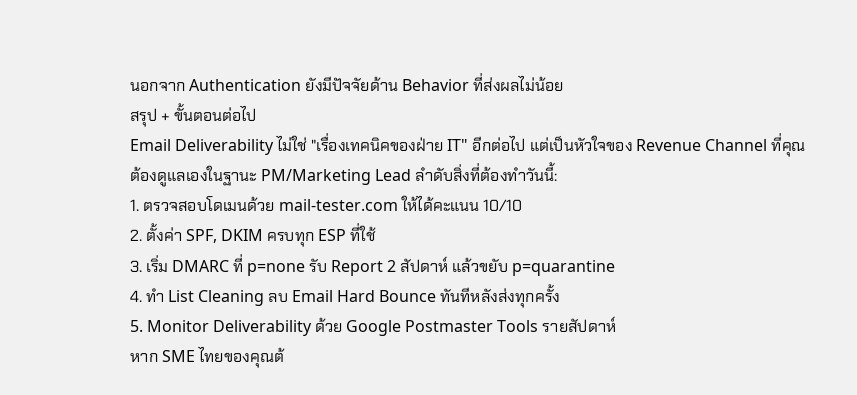นอกจาก Authentication ยังมีปัจจัยด้าน Behavior ที่ส่งผลไม่น้อย
สรุป + ขั้นตอนต่อไป
Email Deliverability ไม่ใช่ "เรื่องเทคนิคของฝ่าย IT" อีกต่อไป แต่เป็นหัวใจของ Revenue Channel ที่คุณต้องดูแลเองในฐานะ PM/Marketing Lead ลำดับสิ่งที่ต้องทำวันนี้:
1. ตรวจสอบโดเมนด้วย mail-tester.com ให้ได้คะแนน 10/10
2. ตั้งค่า SPF, DKIM ครบทุก ESP ที่ใช้
3. เริ่ม DMARC ที่ p=none รับ Report 2 สัปดาห์ แล้วขยับ p=quarantine
4. ทำ List Cleaning ลบ Email Hard Bounce ทันทีหลังส่งทุกครั้ง
5. Monitor Deliverability ด้วย Google Postmaster Tools รายสัปดาห์
หาก SME ไทยของคุณต้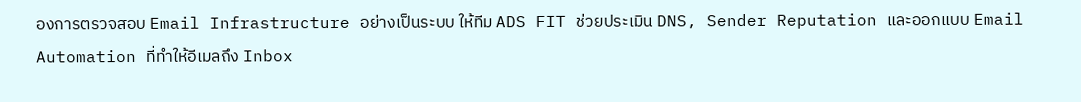องการตรวจสอบ Email Infrastructure อย่างเป็นระบบ ให้ทีม ADS FIT ช่วยประเมิน DNS, Sender Reputation และออกแบบ Email Automation ที่ทำให้อีเมลถึง Inbox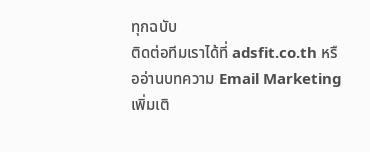ทุกฉบับ
ติดต่อทีมเราได้ที่ adsfit.co.th หรืออ่านบทความ Email Marketing เพิ่มเติ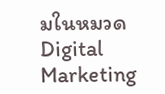มในหมวด Digital Marketing